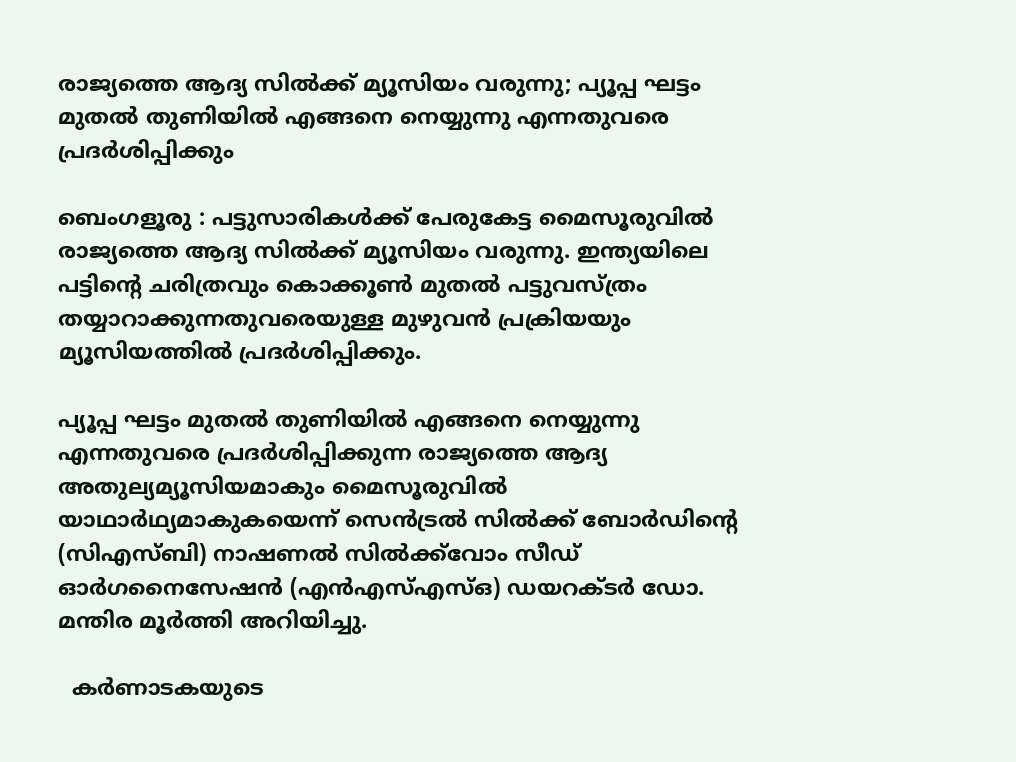രാജ്യത്തെ ആദ്യ സിൽക്ക് മ്യൂസിയം വരുന്നു; പ്യൂപ്പ ഘട്ടം മുതൽ തുണിയിൽ എങ്ങനെ നെയ്യുന്നു എന്നതുവരെ പ്രദർശിപ്പിക്കും

ബെംഗളൂരു : പട്ടുസാരികൾക്ക് പേരുകേട്ട മൈസൂരുവിൽ രാജ്യത്തെ ആദ്യ സിൽക്ക് മ്യൂസിയം വരുന്നു. ഇന്ത്യയിലെ പട്ടിന്റെ ചരിത്രവും കൊക്കൂൺ മുതൽ പട്ടുവസ്ത്രം തയ്യാറാക്കുന്നതുവരെയുള്ള മുഴുവൻ പ്രക്രിയയും മ്യൂസിയത്തിൽ പ്രദർശിപ്പിക്കും.

പ്യൂപ്പ ഘട്ടം മുതൽ തുണിയിൽ എങ്ങനെ നെയ്യുന്നു എന്നതുവരെ പ്രദർശിപ്പിക്കുന്ന രാജ്യത്തെ ആദ്യ അതുല്യമ്യൂസിയമാകും മൈസൂരുവിൽ യാഥാർഥ്യമാകുകയെന്ന് സെൻട്രൽ സിൽക്ക് ബോർഡിന്റെ (സിഎസ്ബി) നാഷണൽ സിൽക്ക്‌വോം സീഡ് ഓർഗനൈസേഷൻ (എൻഎസ്എസ്ഒ) ഡയറക്ടർ ഡോ. മന്തിര മൂർത്തി അറിയിച്ചു.

  കർണാടകയുടെ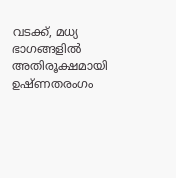വടക്ക്, മധ്യ ഭാഗങ്ങളിൽ അതിരൂക്ഷമായി ഉഷ്ണതരംഗം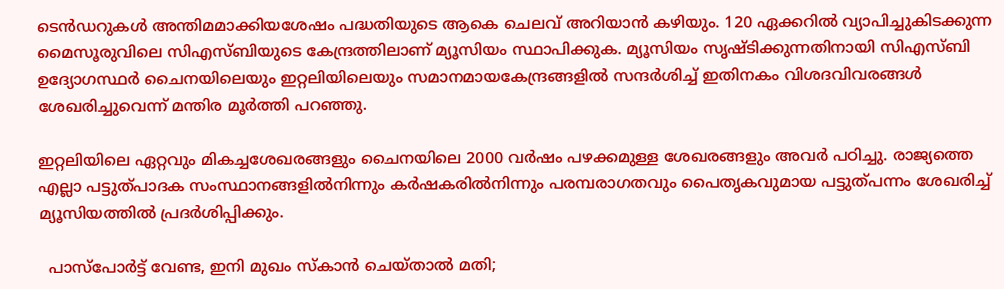ടെൻഡറുകൾ അന്തിമമാക്കിയശേഷം പദ്ധതിയുടെ ആകെ ചെലവ് അറിയാൻ കഴിയും. 120 ഏക്കറിൽ വ്യാപിച്ചുകിടക്കുന്ന മൈസൂരുവിലെ സിഎസ്ബിയുടെ കേന്ദ്രത്തിലാണ് മ്യൂസിയം സ്ഥാപിക്കുക. മ്യൂസിയം സൃഷ്ടിക്കുന്നതിനായി സിഎസ്ബി ഉദ്യോഗസ്ഥർ ചൈനയിലെയും ഇറ്റലിയിലെയും സമാനമായകേന്ദ്രങ്ങളിൽ സന്ദർശിച്ച് ഇതിനകം വിശദവിവരങ്ങൾ ശേഖരിച്ചുവെന്ന് മന്തിര മൂർത്തി പറഞ്ഞു.

ഇറ്റലിയിലെ ഏറ്റവും മികച്ചശേഖരങ്ങളും ചൈനയിലെ 2000 വർഷം പഴക്കമുള്ള ശേഖരങ്ങളും അവർ പഠിച്ചു. രാജ്യത്തെ എല്ലാ പട്ടുത്പാദക സംസ്ഥാനങ്ങളിൽനിന്നും കർഷകരിൽനിന്നും പരമ്പരാഗതവും പൈതൃകവുമായ പട്ടുത്പന്നം ശേഖരിച്ച് മ്യൂസിയത്തിൽ പ്രദർശിപ്പിക്കും.

  പാസ്‌പോർട്ട് വേണ്ട, ഇനി മുഖം സ്‌കാൻ ചെയ്താൽ മതി;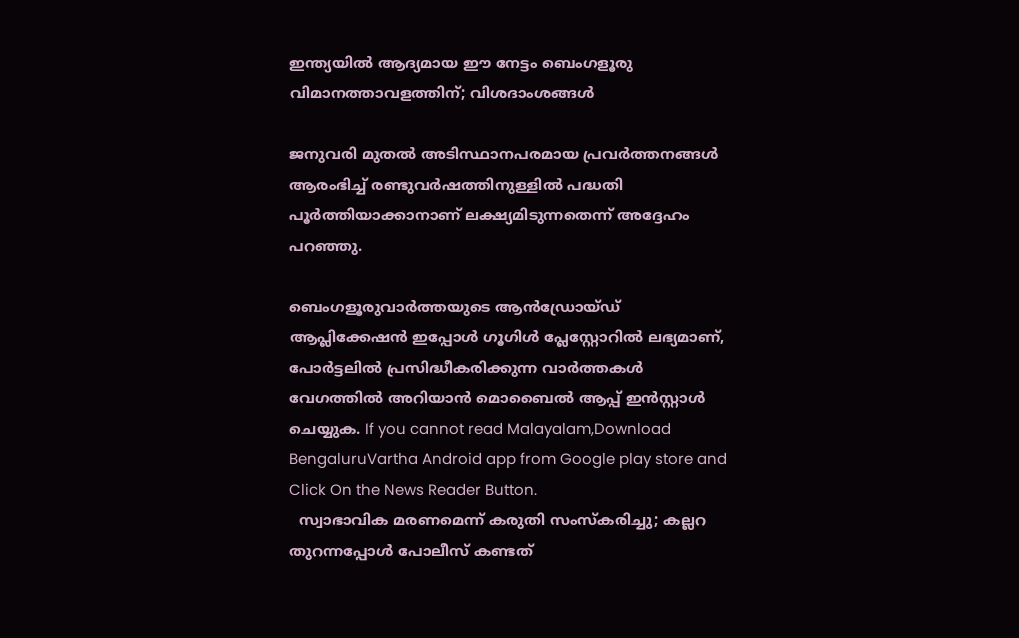ഇന്ത്യയിൽ ആദ്യമായ ഈ നേട്ടം ബെംഗളൂരു വിമാനത്താവളത്തിന്; വിശദാംശങ്ങൾ

ജനുവരി മുതൽ അടിസ്ഥാനപരമായ പ്രവർത്തനങ്ങൾ ആരംഭിച്ച് രണ്ടുവർഷത്തിനുള്ളിൽ പദ്ധതി പൂർത്തിയാക്കാനാണ് ലക്ഷ്യമിടുന്നതെന്ന് അദ്ദേഹം പറഞ്ഞു.

ബെംഗളൂരുവാർത്തയുടെ ആൻഡ്രോയ്ഡ് ആപ്ലിക്കേഷൻ ഇപ്പോൾ ഗൂഗിൾ പ്ലേസ്റ്റോറിൽ ലഭ്യമാണ്, പോർട്ടലിൽ പ്രസിദ്ധീകരിക്കുന്ന വാർത്തകൾ വേഗത്തിൽ അറിയാൻ മൊബൈൽ ആപ്പ് ഇൻസ്റ്റാൾ ചെയ്യുക. If you cannot read Malayalam,Download BengaluruVartha Android app from Google play store and Click On the News Reader Button.
  സ്വാഭാവിക മരണമെന്ന് കരുതി സംസ്കരിച്ചു; കല്ലറ തുറന്നപ്പോൾ പോലീസ് കണ്ടത്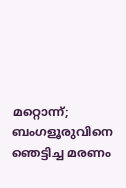മറ്റൊന്ന്; ബംഗളൂരുവിനെ ഞെട്ടിച്ച മരണം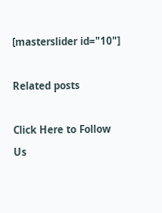[masterslider id="10"]

Related posts

Click Here to Follow Us